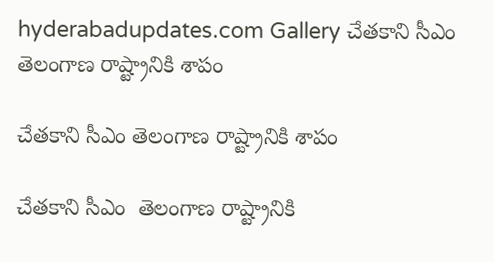hyderabadupdates.com Gallery చేత‌కాని సీఎం తెలంగాణ రాష్ట్రానికి శాపం

చేత‌కాని సీఎం తెలంగాణ రాష్ట్రానికి శాపం

చేత‌కాని సీఎం  తెలంగాణ రాష్ట్రానికి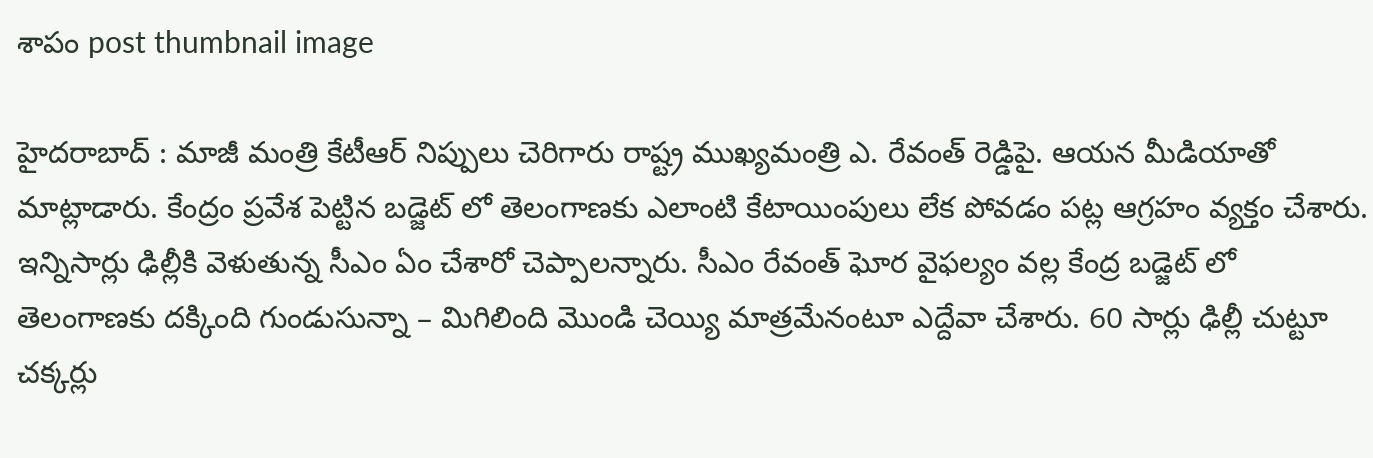శాపం post thumbnail image

హైద‌రాబాద్ : మాజీ మంత్రి కేటీఆర్ నిప్పులు చెరిగారు రాష్ట్ర ముఖ్యమంత్రి ఎ. రేవంత్ రెడ్డిపై. ఆయ‌న మీడియాతో మాట్లాడారు. కేంద్రం ప్ర‌వేశ పెట్టిన బ‌డ్జెట్ లో తెలంగాణ‌కు ఎలాంటి కేటాయింపులు లేక పోవ‌డం ప‌ట్ల ఆగ్ర‌హం వ్య‌క్తం చేశారు. ఇన్నిసార్లు ఢిల్లీకి వెళుతున్న సీఎం ఏం చేశారో చెప్పాల‌న్నారు. సీఎం రేవంత్ ఘోర వైఫల్యం వల్ల కేంద్ర బడ్జెట్ లో తెలంగాణకు దక్కింది గుండుసున్నా – మిగిలింది మొండి చెయ్యి మాత్రమేనంటూ ఎద్దేవా చేశారు. 60 సార్లు ఢిల్లీ చుట్టూ చక్కర్లు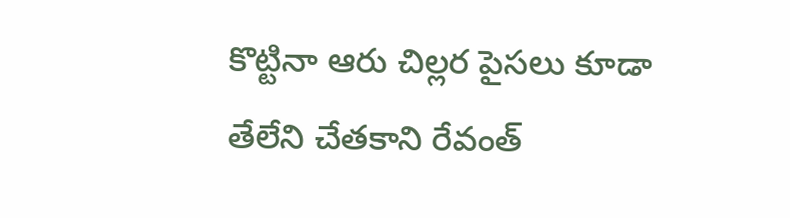కొట్టినా ఆరు చిల్లర పైసలు కూడా తేలేని చేతకాని రేవంత్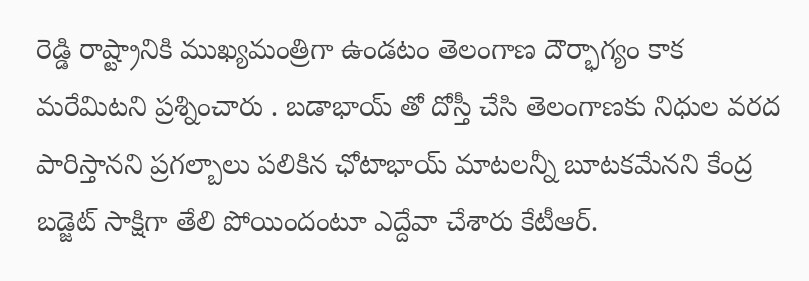రెడ్డి రాష్ట్రానికి ముఖ్యమంత్రిగా ఉండటం తెలంగాణ దౌర్భాగ్యం కాక మ‌రేమిట‌ని ప్ర‌శ్నించారు . బడాభాయ్ తో దోస్తీ చేసి తెలంగాణకు నిధుల వరద పారిస్తానని ప్రగల్బాలు పలికిన ఛోటాభాయ్ మాటలన్నీ బూటకమేనని కేంద్ర బడ్జెట్ సాక్షిగా తేలి పోయిందంటూ ఎద్దేవా చేశారు కేటీఆర్.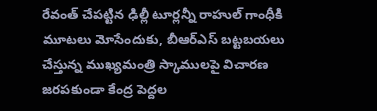రేవంత్ చేపట్టిన ఢిల్లీ టూర్లన్నీ రాహుల్ గాంధీకి మూటలు మోసేందుకు, బీఆర్ఎస్ బట్టబయలు చేస్తున్న ముఖ్యమంత్రి స్కాములపై విచారణ జరపకుండా కేంద్ర పెద్దల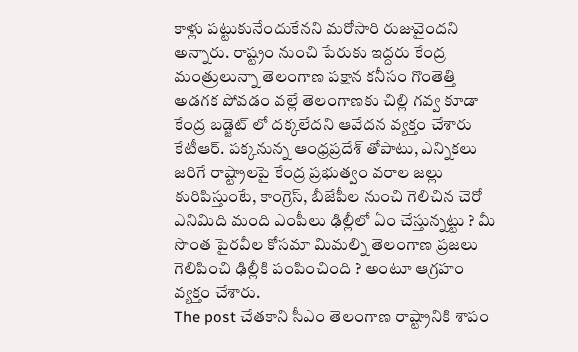కాళ్లు పట్టుకునేందుకేనని మరోసారి రుజువైంద‌ని అన్నారు. రాష్ట్రం నుంచి పేరుకు ఇద్దరు కేంద్ర మంత్రులున్నా తెలంగాణ పక్షాన కనీసం గొంతెత్తి అడగక పోవడం వల్లే తెలంగాణకు చిల్లి గవ్వ కూడా కేంద్ర బడ్జెట్ లో దక్కలేదని ఆవేద‌న వ్య‌క్తం చేశారు కేటీఆర్. పక్కనున్న ఆంధ్రప్రదేశ్ తోపాటు, ఎన్నికలు జరిగే రాష్ట్రాలపై కేంద్ర ప్రభుత్వం వరాల జల్లు కురిపిస్తుంటే, కాంగ్రెస్, బీజేపీల నుంచి గెలిచిన చెరో ఎనిమిది మంది ఎంపీలు ఢిల్లీలో ఏం చేస్తున్నట్టు ? మీ సొంత పైరవీల కోసమా మిమల్ని తెలంగాణ ప్రజలు గెలిపించి ఢిల్లీకి పంపించింది ? అంటూ ఆగ్ర‌హం వ్య‌క్తం చేశారు.
The post చేత‌కాని సీఎం తెలంగాణ రాష్ట్రానికి శాపం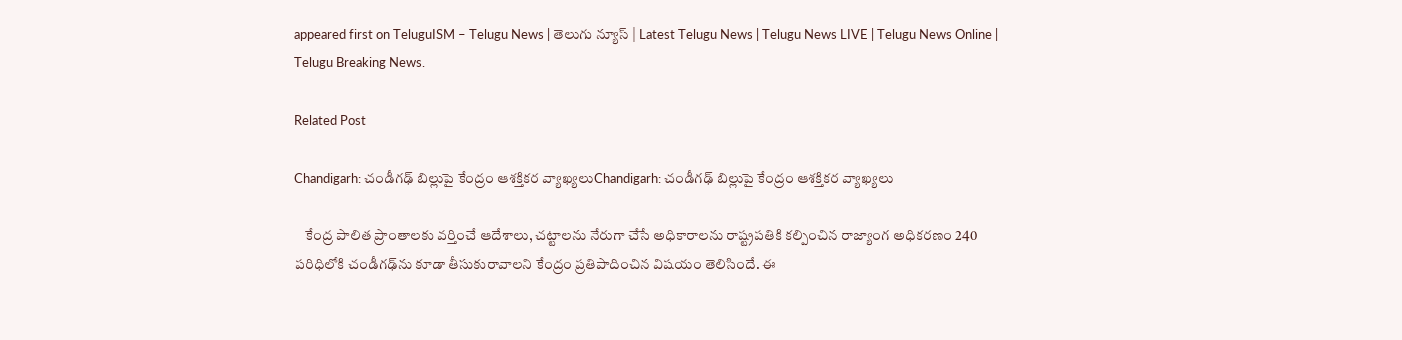appeared first on TeluguISM – Telugu News | తెలుగు న్యూస్ | Latest Telugu News | Telugu News LIVE | Telugu News Online | Telugu Breaking News.

Related Post

Chandigarh: చండీగఢ్‌ బిల్లుపై కేంద్రం ఆశక్తికర వ్యాఖ్యలుChandigarh: చండీగఢ్‌ బిల్లుపై కేంద్రం ఆశక్తికర వ్యాఖ్యలు

    కేంద్ర పాలిత ప్రాంతాలకు వర్తించే ఆదేశాలు, చట్టాలను నేరుగా చేసే అధికారాలను రాష్ట్రపతికి కల్పించిన రాజ్యాంగ అధికరణం 240 పరిధిలోకి చండీగఢ్‌ను కూడా తీసుకురావాలని కేంద్రం ప్రతిపాదించిన విషయం తెలిసిందే. ఈ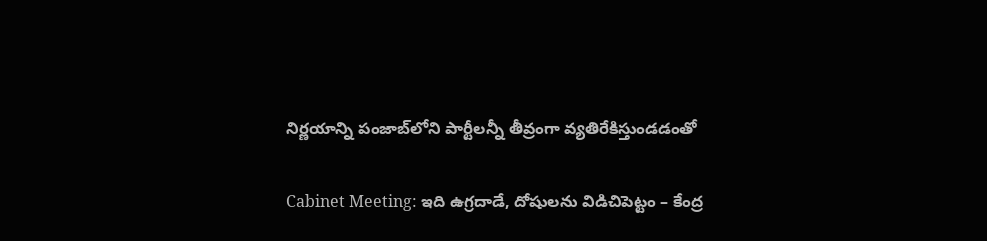నిర్ణయాన్ని పంజాబ్‌లోని పార్టీలన్నీ తీవ్రంగా వ్యతిరేకిస్తుండడంతో

Cabinet Meeting: ఇది ఉగ్రదాడే, దోషులను విడిచిపెట్టం – కేంద్ర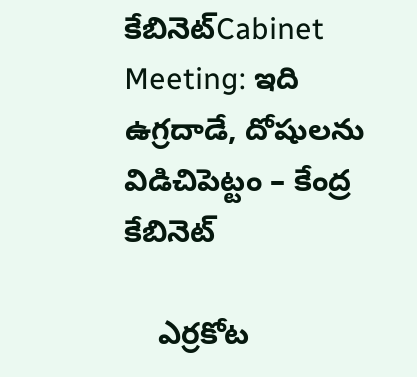కేబినెట్Cabinet Meeting: ఇది ఉగ్రదాడే, దోషులను విడిచిపెట్టం – కేంద్ర కేబినెట్

    ఎర్రకోట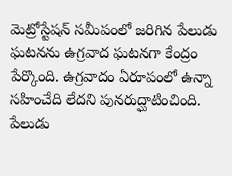మెట్రోస్టేషన్ సమీపంలో జరిగిన పేలుడు ఘటనను ఉగ్రవాద ఘటనగా కేంద్రం పేర్కొంది. ఉగ్రవాదం ఏరూపంలో ఉన్నా సహించేది లేదని పునరుద్ఘాటించింది. పేలుడు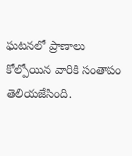ఘటనలో ప్రాణాలు కోల్పోయిన వారికి సంతాపం తెలియజేసింది.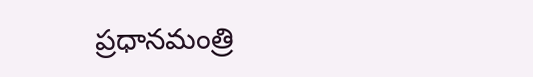ప్రధానమంత్రి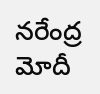నరేంద్ర మోదీ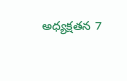అధ్యక్షతన 7